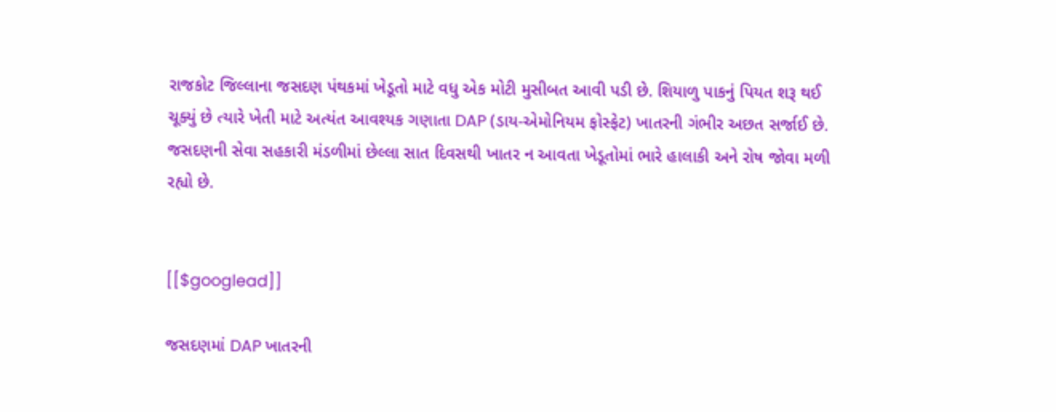રાજકોટ જિલ્લાના જસદણ પંથકમાં ખેડૂતો માટે વધુ એક મોટી મુસીબત આવી પડી છે. શિયાળુ પાકનું પિયત શરૂ થઈ ચૂક્યું છે ત્યારે ખેતી માટે અત્યંત આવશ્યક ગણાતા DAP (ડાય-એમોનિયમ ફોસ્ફેટ) ખાતરની ગંભીર અછત સર્જાઈ છે. જસદણની સેવા સહકારી મંડળીમાં છેલ્લા સાત દિવસથી ખાતર ન આવતા ખેડૂતોમાં ભારે હાલાકી અને રોષ જોવા મળી રહ્યો છે.


[[$googlead]]

જસદણમાં DAP ખાતરની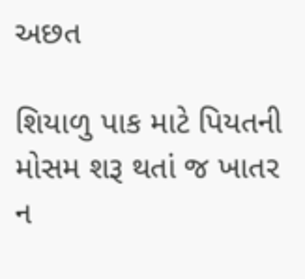અછત

શિયાળુ પાક માટે પિયતની મોસમ શરૂ થતાં જ ખાતર ન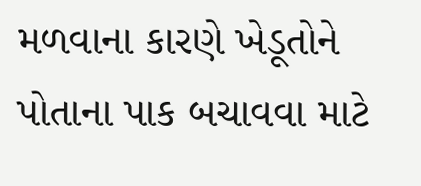મળવાના કારણે ખેડૂતોને પોતાના પાક બચાવવા માટે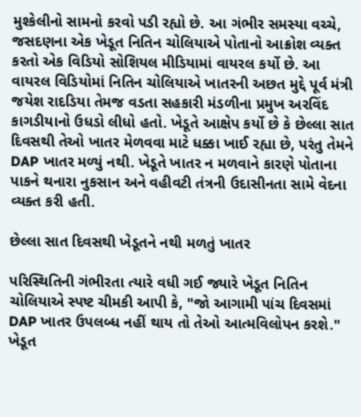મુશ્કેલીનો સામનો કરવો પડી રહ્યો છે. આ ગંભીર સમસ્યા વચ્ચે, જસદણના એક ખેડૂત નિતિન ચોલિયાએ પોતાનો આક્રોશ વ્યક્ત કરતો એક વિડિયો સોશિયલ મીડિયામાં વાયરલ કર્યો છે. આ વાયરલ વિડિયોમાં નિતિન ચોલિયાએ ખાતરની અછત મુદ્દે પૂર્વ મંત્રી જયેશ રાદડિયા તેમજ વડતા સહકારી મંડળીના પ્રમુખ અરવિંદ કાગડીયાનો ઉધડો લીધો હતો. ખેડૂતે આક્ષેપ કર્યો છે કે છેલ્લા સાત દિવસથી તેઓ ખાતર મેળવવા માટે ધક્કા ખાઈ રહ્યા છે, પરંતુ તેમને DAP ખાતર મળ્યું નથી. ખેડૂતે ખાતર ન મળવાને કારણે પોતાના પાકને થનારા નુકસાન અને વહીવટી તંત્રની ઉદાસીનતા સામે વેદના વ્યક્ત કરી હતી.

છેલ્લા સાત દિવસથી ખેડૂતને નથી મળતું ખાતર

પરિસ્થિતિની ગંભીરતા ત્યારે વધી ગઈ જ્યારે ખેડૂત નિતિન ચોલિયાએ સ્પષ્ટ ચીમકી આપી કે, "જો આગામી પાંચ દિવસમાં DAP ખાતર ઉપલબ્ધ નહીં થાય તો તેઓ આત્મવિલોપન કરશે." ખેડૂત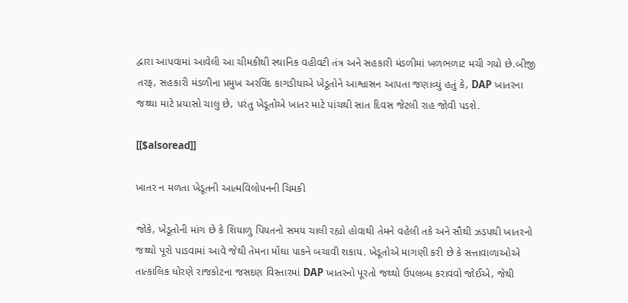દ્વારા આપવામાં આવેલી આ ચીમકીથી સ્થાનિક વહીવટી તંત્ર અને સહકારી મંડળીમાં ખળભળાટ મચી ગયો છે.બીજી તરફ, સહકારી મંડળીના પ્રમુખ અરવિંદ કાગડીયાએ ખેડૂતોને આશ્વાસન આપતા જણાવ્યું હતું કે, DAP ખાતરના જથ્થા માટે પ્રયાસો ચાલુ છે, પરંતુ ખેડૂતોએ ખાતર માટે પાંચથી સાત દિવસ જેટલી રાહ જોવી પડશે.

[[$alsoread]]

ખાતર ન મળતા ખેડૂતની આત્મવિલોપનની ચિમકી

જોકે, ખેડૂતોની માંગ છે કે શિયાળુ પિયતનો સમય ચાલી રહ્યો હોવાથી તેમને વહેલી તકે અને સૌથી ઝડપથી ખાતરનો જથ્થો પૂરો પાડવામાં આવે જેથી તેમના મોંઘા પાકને બચાવી શકાય. ખેડૂતોએ માગણી કરી છે કે સત્તાવાળાઓએ તાત્કાલિક ધોરણે રાજકોટના જસદણ વિસ્તારમાં DAP ખાતરનો પૂરતો જથ્થો ઉપલબ્ધ કરાવવો જોઈએ, જેથી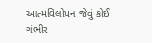આત્મવિલોપન જેવું કોઈ ગંભીર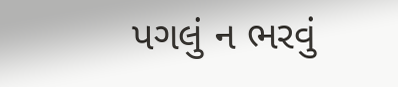પગલું ન ભરવું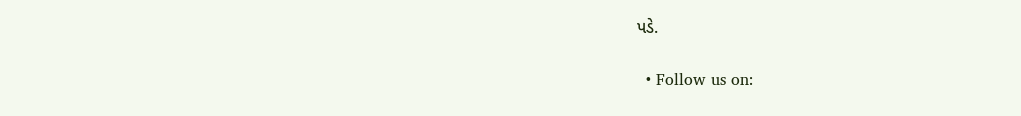પડે.

  • Follow us on: